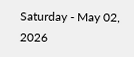Saturday - May 02, 2026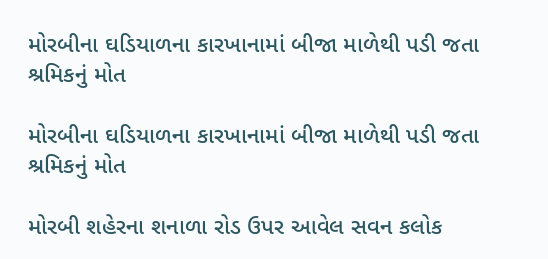મોરબીના ઘડિયાળના કારખાનામાં બીજા માળેથી પડી જતા શ્રમિકનું મોત

મોરબીના ઘડિયાળના કારખાનામાં બીજા માળેથી પડી જતા શ્રમિકનું મોત

મોરબી શહેરના શનાળા રોડ ઉપર આવેલ સવન કલોક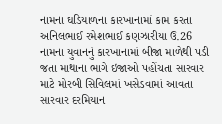નામના ઘડિયાળના કારખાનામાં કામ કરતા અનિલભાઈ રમેશભાઈ કણઝારીયા ઉ.26 નામના યુવાનનું કારખાનામાં બીજા માળેથી પડી જતા માથાના ભાગે ઇજાઓ પહોંચતા સારવાર માટે મોરબી સિવિલમાં ખસેડવામાં આવતા સારવાર દરમિયાન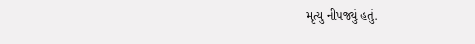મૃત્યુ નીપજ્યું હતું.